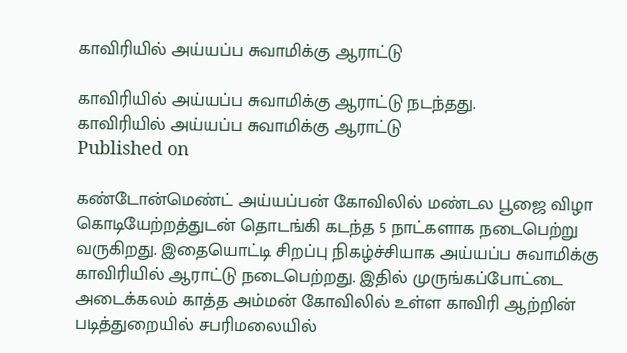காவிரியில் அய்யப்ப சுவாமிக்கு ஆராட்டு

காவிரியில் அய்யப்ப சுவாமிக்கு ஆராட்டு நடந்தது.
காவிரியில் அய்யப்ப சுவாமிக்கு ஆராட்டு
Published on

கண்டோன்மெண்ட் அய்யப்பன் கோவிலில் மண்டல பூஜை விழா கொடியேற்றத்துடன் தொடங்கி கடந்த 5 நாட்களாக நடைபெற்று வருகிறது. இதையொட்டி சிறப்பு நிகழ்ச்சியாக அய்யப்ப சுவாமிக்கு காவிரியில் ஆராட்டு நடைபெற்றது. இதில் முருங்கப்போட்டை அடைக்கலம் காத்த அம்மன் கோவிலில் உள்ள காவிரி ஆற்றின் படித்துறையில் சபரிமலையில்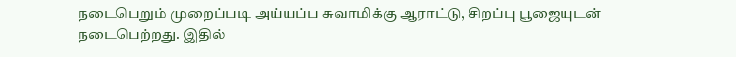நடைபெறும் முறைப்படி அய்யப்ப சுவாமிக்கு ஆராட்டு, சிறப்பு பூஜையுடன் நடைபெற்றது. இதில்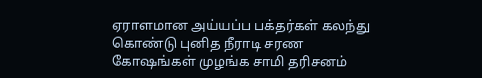ஏராளமான அய்யப்ப பக்தர்கள் கலந்து கொண்டு புனித நீராடி சரண கோஷங்கள் முழங்க சாமி தரிசனம்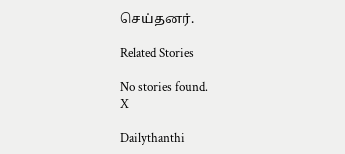செய்தனர்.

Related Stories

No stories found.
X

Dailythanthi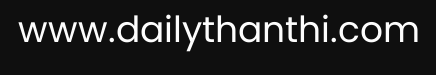www.dailythanthi.com